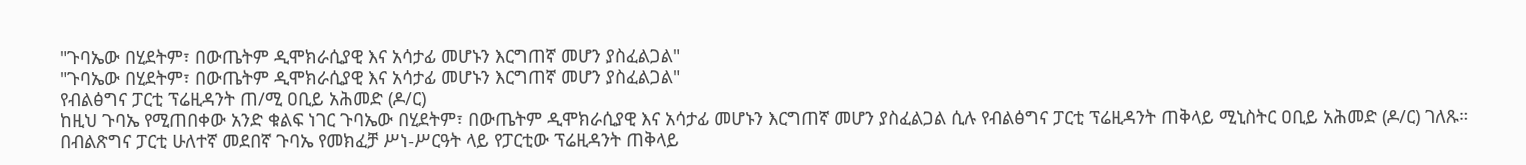"ጉባኤው በሂደትም፣ በውጤትም ዲሞክራሲያዊ እና አሳታፊ መሆኑን እርግጠኛ መሆን ያስፈልጋል"
"ጉባኤው በሂደትም፣ በውጤትም ዲሞክራሲያዊ እና አሳታፊ መሆኑን እርግጠኛ መሆን ያስፈልጋል"
የብልፅግና ፓርቲ ፕሬዚዳንት ጠ/ሚ ዐቢይ አሕመድ (ዶ/ር)
ከዚህ ጉባኤ የሚጠበቀው አንድ ቁልፍ ነገር ጉባኤው በሂደትም፣ በውጤትም ዲሞክራሲያዊ እና አሳታፊ መሆኑን እርግጠኛ መሆን ያስፈልጋል ሲሉ የብልፅግና ፓርቲ ፕሬዚዳንት ጠቅላይ ሚኒስትር ዐቢይ አሕመድ (ዶ/ር) ገለጹ።
በብልጽግና ፓርቲ ሁለተኛ መደበኛ ጉባኤ የመክፈቻ ሥነ-ሥርዓት ላይ የፓርቲው ፕሬዚዳንት ጠቅላይ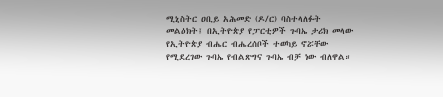ሚኒስትር ዐቢይ አሕመድ (ዶ/ር) ባስተላለፉት መልዕክት፤ በኢትዮጵያ የፓርቲዎች ጉባኤ ታሪክ መላው የኢትዮጵያ ብሔር ብሔረሰቦች ተወካይ ኖሯቸው የሚደረገው ጉባኤ የብልጽግና ጉባኤ ብቻ ነው ብለዋል።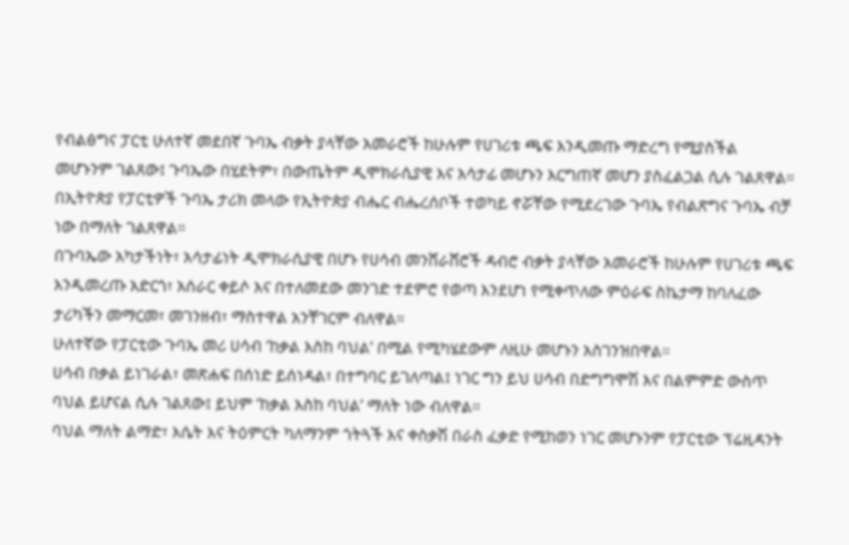የብልፅግና ፓርቲ ሁለተኛ መደበኛ ጉባኤ ብቃት ያላቸው አመራሮች ከሁሉም የሀገሪቱ ጫፍ እንዲመጡ ማድረግ የሚያስችል መሆኑንም ገልጸው፤ ጉባኤው በሂደትም፣ በውጤትም ዲሞክራሲያዊ እና አሳታፊ መሆኑን እርግጠኛ መሆን ያስፈልጋል ሲሉ ገልጸዋል።
በኢትዮጵያ የፓርቲዎች ጉባኤ ታሪክ መላው የኢትዮጵያ ብሔር ብሔረሰቦች ተወካይ ኖሯቸው የሚደረገው ጉባኤ የብልጽግና ጉባኤ ብቻ ነው በማለት ገልጸዋል።
በጉባኤው አካታችነት፣ አሳታፊነት ዲሞክራሲያዊ በሆኑ የሀሳብ መንሸራሸሮች ዳብሮ ብቃት ያላቸው አመራሮች ከሁሉም የሀገሪቱ ጫፍ እንዲመረጡ አድርጎ፣ አሰራር ቀይሶ እና በተለመደው መንገድ ተደምሮ የወጣ እንደሆነ የሚቀጥለው ምዕራፍ ስኬታማ ከባለፈው ታሪካችን መማርመ፣ መገንዘብ፣ ማስተዋል አንቸገርም ብለዋል።
ሁለተኛው የፓርቲው ጉባኤ መሪ ሀሳብ ‘ከቃል እስከ ባህል’ በሚል የሚካሄደውም ለዚሁ መሆኑን አስገንዝበዋል።
ሀሳብ በቃል ይነገራል፣ መጽሐፍ በሰነድ ይሰነዳል፣ በተግባር ይገለጣል፤ ነገር ግን ይህ ሀሳብ በድግግሞሽ እና በልምምድ ውስጥ ባህል ይሆናል ሲሉ ገልጸው፤ ይህም ‘ከቃል እስከ ባህል’ ማለት ነው ብለዋል።
ባህል ማለት ልማድ፣ እሴት እና ትዕምርት ካለማንም ጎትጓች እና ቀስቃሽ በራስ ፈቃድ የሚከወን ነገር መሆኑንም የፓርቲው ፕሬዚዳንት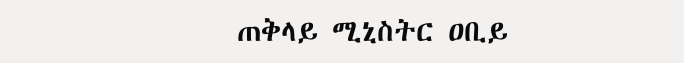ጠቅላይ ሚኒስትር ዐቢይ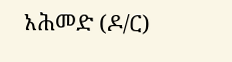አሕመድ (ዶ/ር)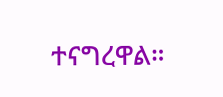ተናግረዋል።